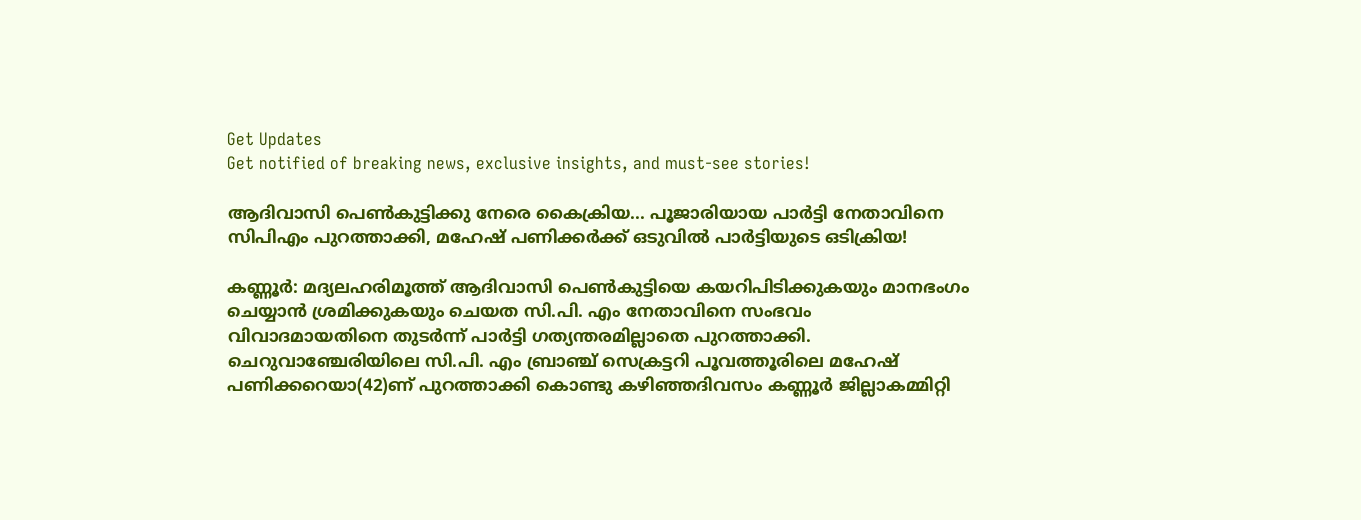Get Updates
Get notified of breaking news, exclusive insights, and must-see stories!

ആദിവാസി പെണ്‍കുട്ടിക്കു നേരെ കൈക്രിയ... പൂജാരിയായ പാര്‍ട്ടി നേതാവിനെ സിപിഎം പുറത്താക്കി, മഹേഷ് പണിക്കര്‍ക്ക് ഒടുവില്‍ പാര്‍ട്ടിയുടെ ഒടിക്രിയ!

കണ്ണൂര്‍: മദ്യലഹരിമൂത്ത് ആദിവാസി പെണ്‍കുട്ടിയെ കയറിപിടിക്കുകയും മാനഭംഗം ചെയ്യാന്‍ ശ്രമിക്കുകയും ചെയത സി.പി. എം നേതാവിനെ സംഭവം വിവാദമായതിനെ തുടര്‍ന്ന് പാര്‍ട്ടി ഗത്യന്തരമില്ലാതെ പുറത്താക്കി. ചെറുവാഞ്ചേരിയിലെ സി.പി. എം ബ്രാഞ്ച് സെക്രട്ടറി പൂവത്തൂരിലെ മഹേഷ് പണിക്കറെയാ(42)ണ് പുറത്താക്കി കൊണ്ടു കഴിഞ്ഞദിവസം കണ്ണൂര്‍ ജില്ലാകമ്മിറ്റി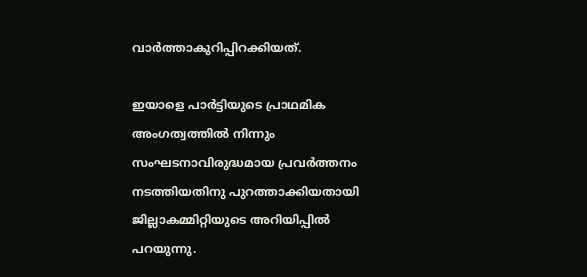വാര്‍ത്താകുറിപ്പിറക്കിയത്.

ഇയാളെ പാര്‍ട്ടിയുടെ പ്രാഥമിക അംഗത്വത്തില്‍ നിന്നും സംഘടനാവിരുദ്ധമായ പ്രവര്‍ത്തനം നടത്തിയതിനു പുറത്താക്കിയതായി ജില്ലാകമ്മിറ്റിയുടെ അറിയിപ്പില്‍ പറയുന്നു.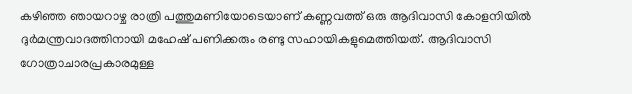കഴിഞ്ഞ ഞായറാഴ്ച രാത്രി പത്തുമണിയോടെയാണ് കണ്ണവത്ത് ഒരു ആദിവാസി കോളനിയില്‍ ദുര്‍മന്ത്രവാദത്തിനായി മഹേഷ് പണിക്കരും രണ്ടു സഹായികളുമെത്തിയത്. ആദിവാസി ഗോത്രാചാരപ്രകാരമുള്ള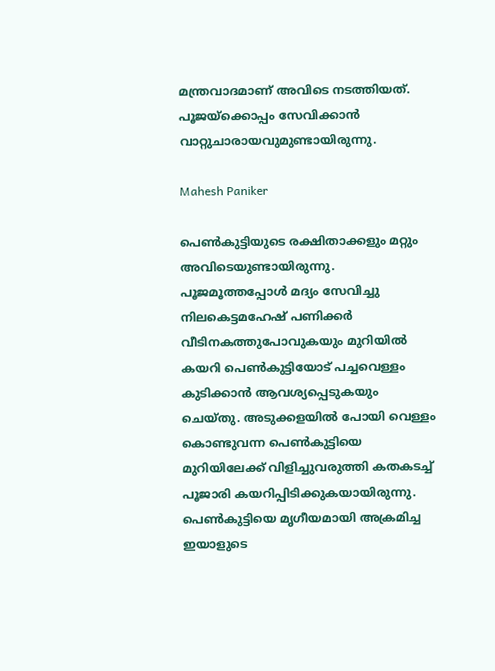മന്ത്രവാദമാണ് അവിടെ നടത്തിയത്. പൂജയ്‌ക്കൊപ്പം സേവിക്കാന്‍ വാറ്റുചാരായവുമുണ്ടായിരുന്നു.

Mahesh Paniker

പെണ്‍കുട്ടിയുടെ രക്ഷിതാക്കളും മറ്റും അവിടെയുണ്ടായിരുന്നു. പൂജമൂത്തപ്പോള്‍ മദ്യം സേവിച്ചു നിലകെട്ടമഹേഷ് പണിക്കര്‍ വീടിനകത്തുപോവുകയും മുറിയില്‍ കയറി പെണ്‍കുട്ടിയോട് പച്ചവെള്ളം കുടിക്കാന്‍ ആവശ്യപ്പെടുകയും ചെയ്തു. അടുക്കളയില്‍ പോയി വെള്ളം കൊണ്ടുവന്ന പെണ്‍കുട്ടിയെ മുറിയിലേക്ക് വിളിച്ചുവരുത്തി കതകടച്ച് പൂജാരി കയറിപ്പിടിക്കുകയായിരുന്നു. പെണ്‍കുട്ടിയെ മൃഗീയമായി അക്രമിച്ച ഇയാളുടെ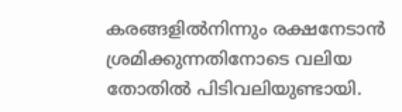കരങ്ങളില്‍നിന്നും രക്ഷനേടാന്‍ ശ്രമിക്കുന്നതിനോടെ വലിയ തോതില്‍ പിടിവലിയുണ്ടായി.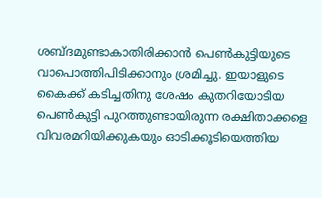ശബ്ദമുണ്ടാകാതിരിക്കാന്‍ പെണ്‍കുട്ടിയുടെ വാപൊത്തിപിടിക്കാനും ശ്രമിച്ചു. ഇയാളുടെ കൈക്ക് കടിച്ചതിനു ശേഷം കുതറിയോടിയ പെണ്‍കുട്ടി പുറത്തുണ്ടായിരുന്ന രക്ഷിതാക്കളെ വിവരമറിയിക്കുകയും ഓടിക്കൂടിയെത്തിയ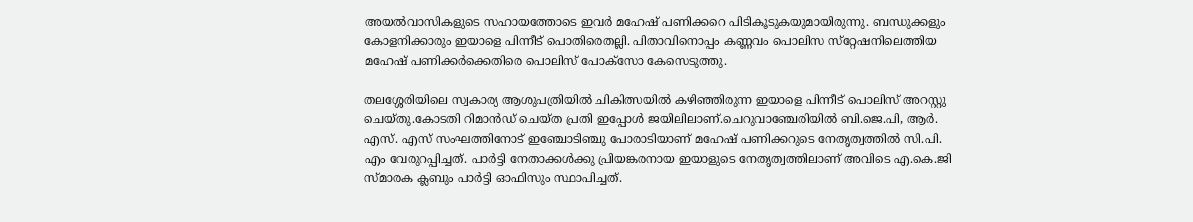അയല്‍വാസികളുടെ സഹായത്തോടെ ഇവര്‍ മഹേഷ് പണിക്കറെ പിടികൂടുകയുമായിരുന്നു. ബന്ധുക്കളും കോളനിക്കാരും ഇയാളെ പിന്നീട് പൊതിരെതല്ലി. പിതാവിനൊപ്പം കണ്ണവം പൊലിസ സ്‌റ്റേഷനിലെത്തിയ മഹേഷ് പണിക്കര്‍ക്കെതിരെ പൊലിസ് പോക്‌സോ കേസെടുത്തു.

തലശ്ശേരിയിലെ സ്വകാര്യ ആശുപത്രിയില്‍ ചികിത്സയില്‍ കഴിഞ്ഞിരുന്ന ഇയാളെ പിന്നീട് പൊലിസ് അറസ്റ്റു ചെയ്തു.കോടതി റിമാന്‍ഡ് ചെയ്ത പ്രതി ഇപ്പോള്‍ ജയിലിലാണ്.ചെറുവാഞ്ചേരിയില്‍ ബി.ജെ.പി, ആര്‍. എസ്. എസ് സംഘത്തിനോട് ഇഞ്ചോടിഞ്ചു പോരാടിയാണ് മഹേഷ് പണിക്കറുടെ നേതൃത്വത്തില്‍ സി.പി. എം വേരുറപ്പിച്ചത്. പാര്‍ട്ടി നേതാക്കള്‍ക്കു പ്രിയങ്കരനായ ഇയാളുടെ നേതൃത്വത്തിലാണ് അവിടെ എ.കെ.ജി സ്മാരക ക്ലബും പാര്‍ട്ടി ഓഫിസും സ്ഥാപിച്ചത്.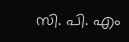സി. പി. എം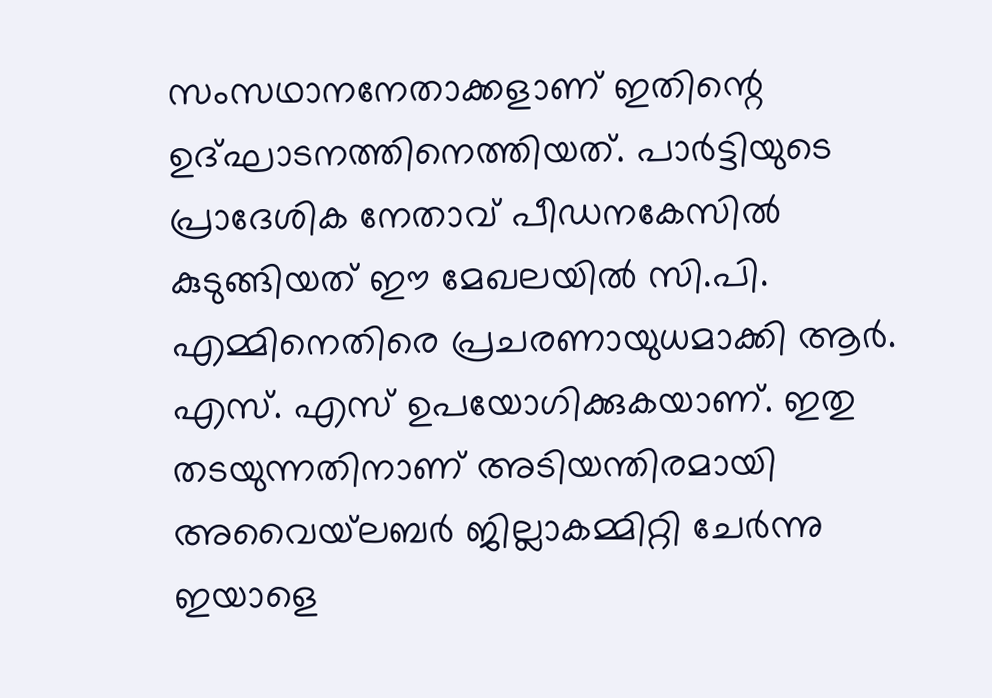സംസഥാനനേതാക്കളാണ് ഇതിന്റെ ഉദ്ഘാടനത്തിനെത്തിയത്. പാര്‍ട്ടിയുടെ പ്രാദേശിക നേതാവ് പീഡനകേസില്‍ കുടുങ്ങിയത് ഈ മേഖലയില്‍ സി.പി. എമ്മിനെതിരെ പ്രചരണായുധമാക്കി ആര്‍. എസ്. എസ് ഉപയോഗിക്കുകയാണ്. ഇതു തടയുന്നതിനാണ് അടിയന്തിരമായി അവൈയ്‌ലബര്‍ ജില്ലാകമ്മിറ്റി ചേര്‍ന്നു ഇയാളെ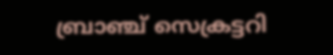ബ്രാഞ്ച് സെക്രട്ടറി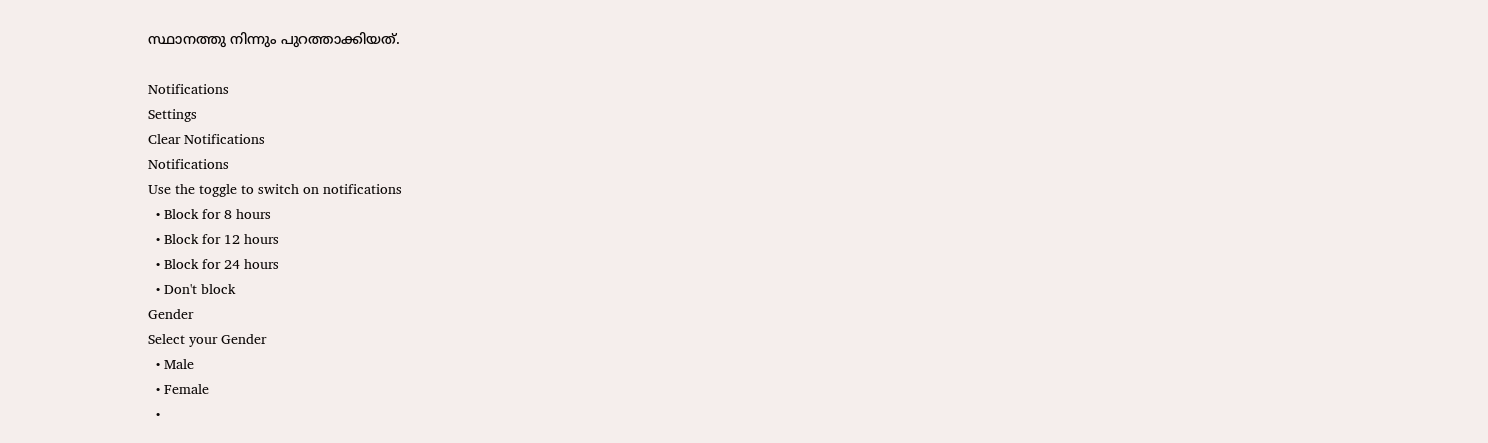സ്ഥാനത്തു നിന്നും പുറത്താക്കിയത്.

Notifications
Settings
Clear Notifications
Notifications
Use the toggle to switch on notifications
  • Block for 8 hours
  • Block for 12 hours
  • Block for 24 hours
  • Don't block
Gender
Select your Gender
  • Male
  • Female
  •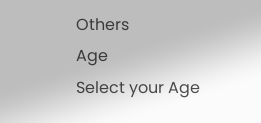Others
Age
Select your Age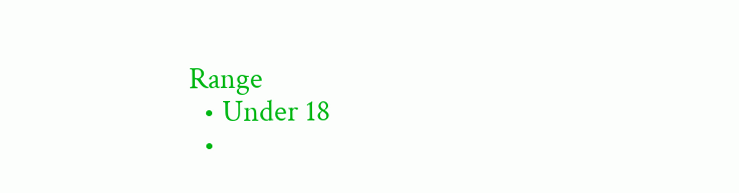Range
  • Under 18
  •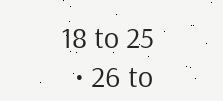18 to 25
  • 26 to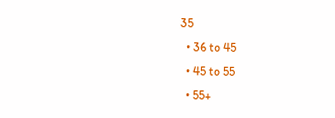35
  • 36 to 45
  • 45 to 55
  • 55+